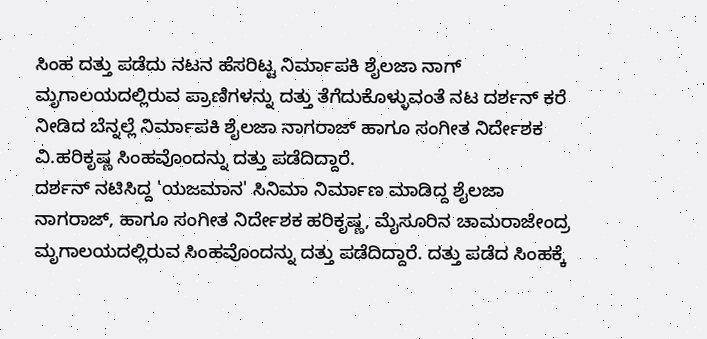ಸಿಂಹ ದತ್ತು ಪಡೆದು ನಟನ ಹೆಸರಿಟ್ಟ ನಿರ್ಮಾಪಕಿ ಶೈಲಜಾ ನಾಗ್
ಮೃಗಾಲಯದಲ್ಲಿರುವ ಪ್ರಾಣಿಗಳನ್ನು ದತ್ತು ತೆಗೆದುಕೊಳ್ಳುವಂತೆ ನಟ ದರ್ಶನ್ ಕರೆ ನೀಡಿದ ಬೆನ್ನಲ್ಲೆ ನಿರ್ಮಾಪಕಿ ಶೈಲಜಾ ನಾಗರಾಜ್ ಹಾಗೂ ಸಂಗೀತ ನಿರ್ದೇಶಕ ವಿ.ಹರಿಕೃಷ್ಣ ಸಿಂಹವೊಂದನ್ನು ದತ್ತು ಪಡೆದಿದ್ದಾರೆ.
ದರ್ಶನ್ ನಟಿಸಿದ್ದ 'ಯಜಮಾನ' ಸಿನಿಮಾ ನಿರ್ಮಾಣ ಮಾಡಿದ್ದ ಶೈಲಜಾ ನಾಗರಾಜ್, ಹಾಗೂ ಸಂಗೀತ ನಿರ್ದೇಶಕ ಹರಿಕೃಷ್ಣ, ಮೈಸೂರಿನ ಚಾಮರಾಜೇಂದ್ರ ಮೃಗಾಲಯದಲ್ಲಿರುವ ಸಿಂಹವೊಂದನ್ನು ದತ್ತು ಪಡೆದಿದ್ದಾರೆ. ದತ್ತು ಪಡೆದ ಸಿಂಹಕ್ಕೆ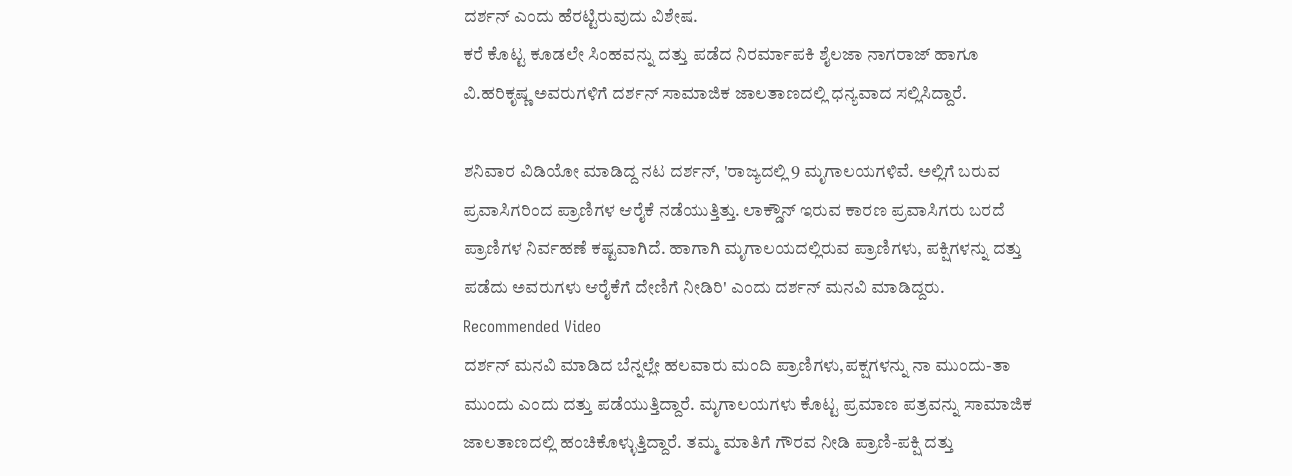ದರ್ಶನ್ ಎಂದು ಹೆರಟ್ಟಿರುವುದು ವಿಶೇಷ.
ಕರೆ ಕೊಟ್ಟ ಕೂಡಲೇ ಸಿಂಹವನ್ನು ದತ್ತು ಪಡೆದ ನಿರರ್ಮಾಪಕಿ ಶೈಲಜಾ ನಾಗರಾಜ್ ಹಾಗೂ ವಿ.ಹರಿಕೃಷ್ಣ ಅವರುಗಳಿಗೆ ದರ್ಶನ್ ಸಾಮಾಜಿಕ ಜಾಲತಾಣದಲ್ಲಿ ಧನ್ಯವಾದ ಸಲ್ಲಿಸಿದ್ದಾರೆ.

ಶನಿವಾರ ವಿಡಿಯೋ ಮಾಡಿದ್ದ ನಟ ದರ್ಶನ್, 'ರಾಜ್ಯದಲ್ಲಿ 9 ಮೃಗಾಲಯಗಳಿವೆ. ಅಲ್ಲಿಗೆ ಬರುವ ಪ್ರವಾಸಿಗರಿಂದ ಪ್ರಾಣಿಗಳ ಆರೈಕೆ ನಡೆಯುತ್ತಿತ್ತು. ಲಾಕ್ಡೌನ್ ಇರುವ ಕಾರಣ ಪ್ರವಾಸಿಗರು ಬರದೆ ಪ್ರಾಣಿಗಳ ನಿರ್ವಹಣೆ ಕಷ್ಟವಾಗಿದೆ. ಹಾಗಾಗಿ ಮೃಗಾಲಯದಲ್ಲಿರುವ ಪ್ರಾಣಿಗಳು, ಪಕ್ಷಿಗಳನ್ನು ದತ್ತು ಪಡೆದು ಅವರುಗಳು ಆರೈಕೆಗೆ ದೇಣಿಗೆ ನೀಡಿರಿ' ಎಂದು ದರ್ಶನ್ ಮನವಿ ಮಾಡಿದ್ದರು.
Recommended Video
ದರ್ಶನ್ ಮನವಿ ಮಾಡಿದ ಬೆನ್ನಲ್ಲೇ ಹಲವಾರು ಮಂದಿ ಪ್ರಾಣಿಗಳು,ಪಕ್ಷಗಳನ್ನು ನಾ ಮುಂದು-ತಾ ಮುಂದು ಎಂದು ದತ್ತು ಪಡೆಯುತ್ತಿದ್ದಾರೆ. ಮೃಗಾಲಯಗಳು ಕೊಟ್ಟ ಪ್ರಮಾಣ ಪತ್ರವನ್ನು ಸಾಮಾಜಿಕ ಜಾಲತಾಣದಲ್ಲಿ ಹಂಚಿಕೊಳ್ಳುತ್ತಿದ್ದಾರೆ. ತಮ್ಮ ಮಾತಿಗೆ ಗೌರವ ನೀಡಿ ಪ್ರಾಣಿ-ಪಕ್ಷಿ ದತ್ತು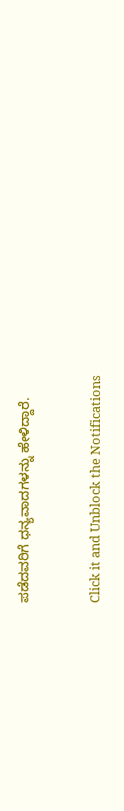ಪಡೆದವರಿಗೆ ಧನ್ಯವಾದಗಳನ್ನು ಹೇಳಿದ್ದಾರೆ.


Click it and Unblock the Notifications